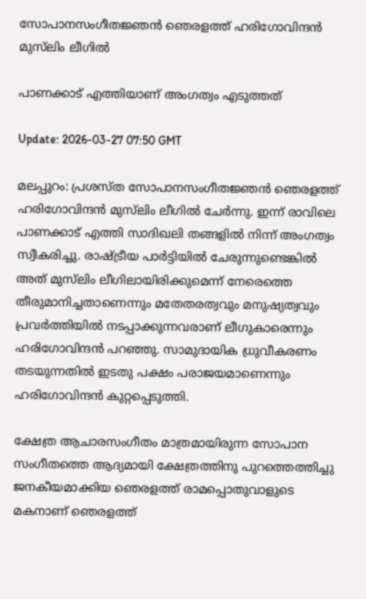സോപാനസംഗീതജ്ഞൻ ഞെരളത്ത് ഹരിഗോവിന്ദന്‍ മുസ്‍ലിം ലീഗിൽ

പാണക്കാട് എത്തിയാണ് അംഗത്വം എടുത്തത്

Update: 2026-03-27 07:50 GMT

മലപ്പുറം: പ്രശസ്ത സോപാനസംഗീതജ്ഞൻ ഞെരളത്ത് ഹരിഗോവിന്ദന്‍ മുസ്‍ലിം ലീഗിൽ ചേർന്നു. ഇന്ന് രാവിലെ പാണക്കാട് എത്തി സാദിഖലി തങ്ങളിൽ നിന്ന് അംഗത്വം സ്വീകരിച്ചു. രാഷ്ട്രീയ പാർട്ടിയിൽ ചേരുന്നുണ്ടെങ്കിൽ അത് മുസ്‍ലിം ലീഗിലായിരിക്കുമെന്ന് നേരെത്തെ തീരുമാനിച്ചതാണെന്നും മതേതരത്വവും മനുഷ്യത്വവും പ്രവർത്തിയിൽ നടപ്പാക്കുന്നവരാണ് ലീഗുകാരെന്നും ഹരിഗോവിന്ദൻ പറഞ്ഞു. സാമുദായിക ധ്രുവീകരണം തടയുന്നതിൽ ഇടതു പക്ഷം പരാജയമാണെന്നും ഹരിഗോവിന്ദൻ കുറ്റപ്പെടുത്തി.

ക്ഷേത്ര ആചാരസംഗീതം മാത്രമായിരുന്ന സോപാന സംഗീതത്തെ ആദ്യമായി ക്ഷേത്രത്തിനു പുറത്തെത്തിച്ചു ജനകീയമാക്കിയ ഞെരളത്ത് രാമപ്പൊതുവാളുടെ മകനാണ് ഞെരളത്ത്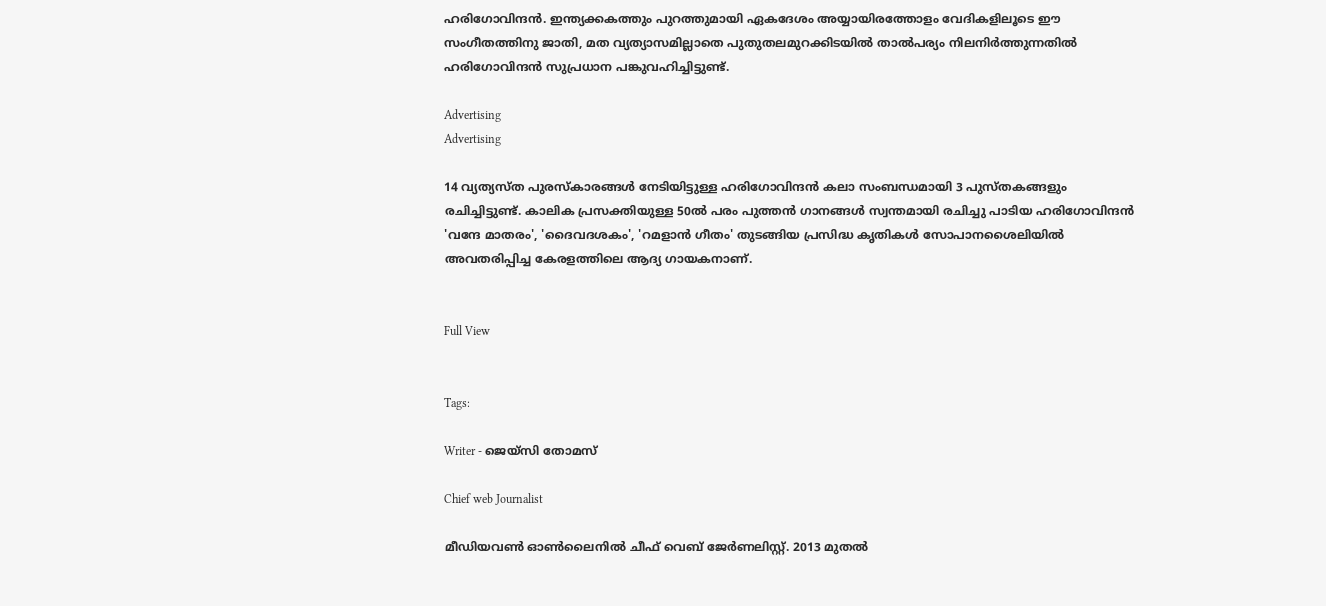ഹരിഗോവിന്ദൻ. ഇന്ത്യക്കകത്തും പുറത്തുമായി ഏകദേശം അയ്യായിരത്തോളം വേദികളിലൂടെ ഈ സംഗീതത്തിനു ജാതി, മത വ്യത്യാസമില്ലാതെ പുതുതലമുറക്കിടയിൽ താൽപര്യം നിലനിർത്തുന്നതിൽ ഹരിഗോവിന്ദൻ സുപ്രധാന പങ്കുവഹിച്ചിട്ടുണ്ട്.

Advertising
Advertising

14 വ്യത്യസ്ത പുരസ്കാരങ്ങൾ നേടിയിട്ടുള്ള ഹരിഗോവിന്ദൻ കലാ സംബന്ധമായി 3 പുസ്തകങ്ങളും രചിച്ചിട്ടുണ്ട്. കാലിക പ്രസക്തിയുള്ള 50ൽ പരം പുത്തൻ ഗാനങ്ങൾ സ്വന്തമായി രചിച്ചു പാടിയ ഹരിഗോവിന്ദൻ 'വന്ദേ മാതരം', 'ദൈവദശകം', 'റമളാൻ ഗീതം' തുടങ്ങിയ പ്രസിദ്ധ കൃതികൾ സോപാനശൈലിയിൽ അവതരിപ്പിച്ച കേരളത്തിലെ ആദ്യ ഗായകനാണ്.


Full View


Tags:

Writer - ജെയ്സി തോമസ്

Chief web Journalist

മീഡിയവൺ ഓൺലൈനിൽ ചീഫ് വെബ് ജേർണലിസ്റ്റ്. 2013 മുതൽ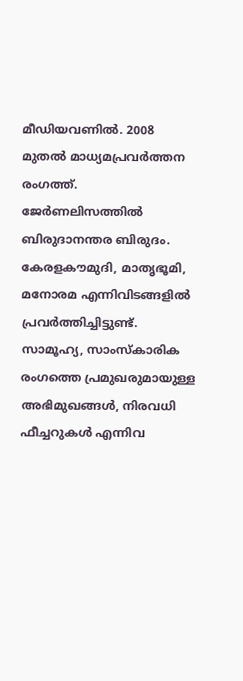മീഡിയവണിൽ. 2008 മുതൽ മാധ്യമപ്രവർത്തന രംഗത്ത്. ജേർണലിസത്തിൽ ബിരുദാനന്തര ബിരുദം. കേരളകൗമുദി, മാതൃഭൂമി, മനോരമ എന്നിവിടങ്ങളിൽ പ്രവർത്തിച്ചിട്ടുണ്ട്. സാമൂഹ്യ, സാംസ്‌കാരിക രംഗത്തെ പ്രമുഖരുമായുള്ള അഭിമുഖങ്ങൾ, നിരവധി ഫീച്ചറുകൾ എന്നിവ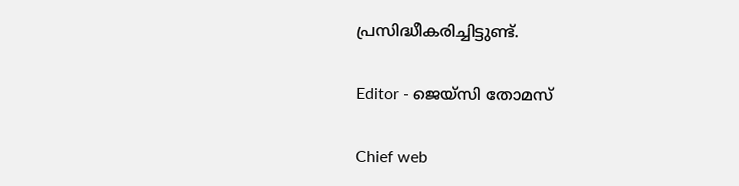പ്രസിദ്ധീകരിച്ചിട്ടുണ്ട്.

Editor - ജെയ്സി തോമസ്

Chief web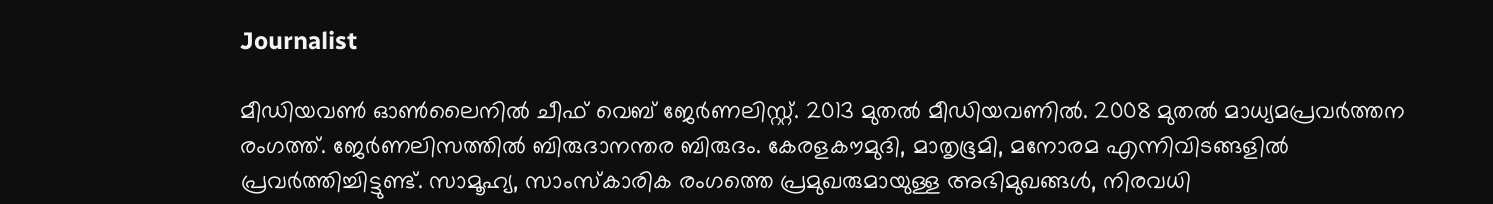Journalist

മീഡിയവൺ ഓൺലൈനിൽ ചീഫ് വെബ് ജേർണലിസ്റ്റ്. 2013 മുതൽ മീഡിയവണിൽ. 2008 മുതൽ മാധ്യമപ്രവർത്തന രംഗത്ത്. ജേർണലിസത്തിൽ ബിരുദാനന്തര ബിരുദം. കേരളകൗമുദി, മാതൃഭൂമി, മനോരമ എന്നിവിടങ്ങളിൽ പ്രവർത്തിച്ചിട്ടുണ്ട്. സാമൂഹ്യ, സാംസ്‌കാരിക രംഗത്തെ പ്രമുഖരുമായുള്ള അഭിമുഖങ്ങൾ, നിരവധി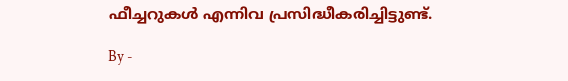ഫീച്ചറുകൾ എന്നിവ പ്രസിദ്ധീകരിച്ചിട്ടുണ്ട്.

By -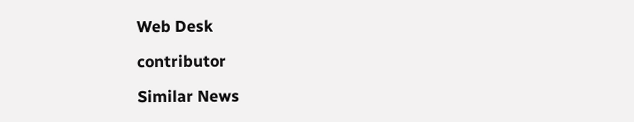Web Desk

contributor

Similar News